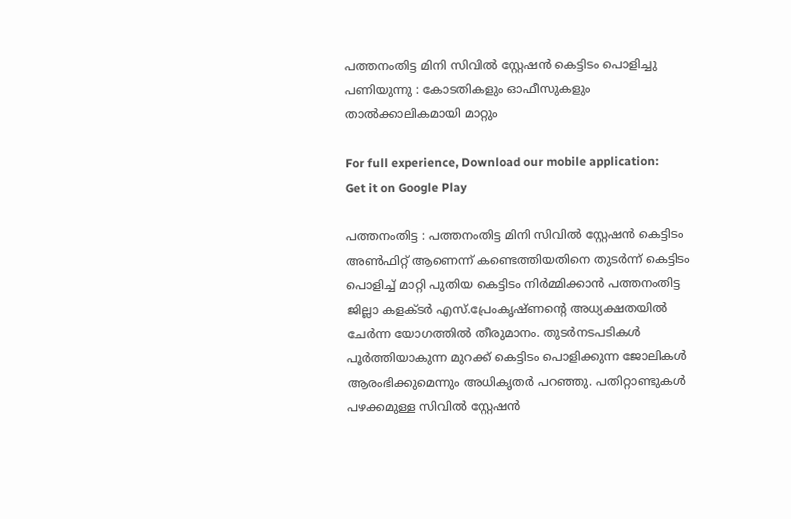പത്തനംതിട്ട മിനി സിവില്‍ സ്റ്റേഷന്‍ കെട്ടിടം പൊളിച്ചു പണിയുന്നു : കോടതികളും ഓഫീസുകളും താല്‍ക്കാലികമായി മാറ്റും

For full experience, Download our mobile application:
Get it on Google Play

പത്തനംതിട്ട : പത്തനംതിട്ട മിനി സിവില്‍ സ്റ്റേഷന്‍ കെട്ടിടം അണ്‍ഫിറ്റ് ആണെന്ന് കണ്ടെത്തിയതിനെ തുടര്‍ന്ന് കെട്ടിടം പൊളിച്ച് മാറ്റി പുതിയ കെട്ടിടം നിര്‍മ്മിക്കാന്‍ പത്തനംതിട്ട ജില്ലാ കളക്ടര്‍ എസ്.പ്രേംകൃഷ്ണന്റെ അധ്യക്ഷതയില്‍ ചേര്‍ന്ന യോഗത്തില്‍ തീരുമാനം. തുടര്‍നടപടികള്‍ പൂര്‍ത്തിയാകുന്ന മുറക്ക് കെട്ടിടം പൊളിക്കുന്ന ജോലികള്‍ ആരംഭിക്കുമെന്നും അധികൃതര്‍ പറഞ്ഞു. പതിറ്റാണ്ടുകള്‍ പഴക്കമുള്ള സിവില്‍ സ്റ്റേഷന്‍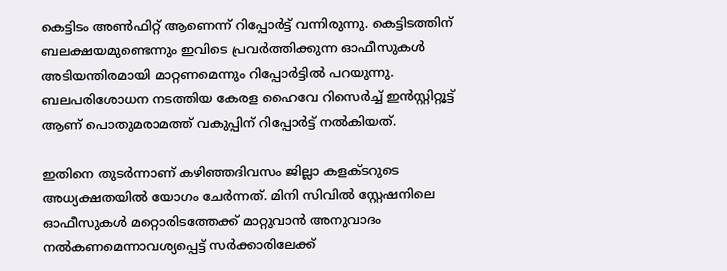കെട്ടിടം അണ്‍ഫിറ്റ് ആണെന്ന് റിപ്പോര്‍ട്ട്‌ വന്നിരുന്നു. കെട്ടിടത്തിന് ബലക്ഷയമുണ്ടെന്നും ഇവിടെ പ്രവര്‍ത്തിക്കുന്ന ഓഫീസുകള്‍ അടിയന്തിരമായി മാറ്റണമെന്നും റിപ്പോര്‍ട്ടില്‍ പറയുന്നു. ബലപരിശോധന നടത്തിയ കേരള ഹൈവേ റിസെര്‍ച്ച് ഇന്‍സ്റ്റിറ്റൂട്ട് ആണ് പൊതുമരാമത്ത് വകുപ്പിന് റിപ്പോര്‍ട്ട്‌ നല്‍കിയത്.

ഇതിനെ തുടര്‍ന്നാണ്‌ കഴിഞ്ഞദിവസം ജില്ലാ കളക്ടറുടെ അധ്യക്ഷതയില്‍ യോഗം ചേര്‍ന്നത്. മിനി സിവില്‍ സ്റ്റേഷനിലെ ഓഫീസുകള്‍ മറ്റൊരിടത്തേക്ക് മാറ്റുവാന്‍ അനുവാദം നല്‍കണമെന്നാവശ്യപ്പെട്ട് സര്‍ക്കാരിലേക്ക്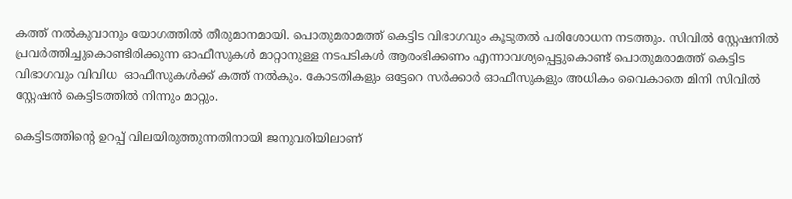കത്ത് നല്‍കുവാനും യോഗത്തില്‍ തീരുമാനമായി. പൊതുമരാമത്ത് കെട്ടിട വിഭാഗവും കൂടുതല്‍ പരിശോധന നടത്തും. സിവില്‍ സ്റ്റേഷനില്‍ പ്രവര്‍ത്തിച്ചുകൊണ്ടിരിക്കുന്ന ഓഫീസുകള്‍ മാറ്റാനുള്ള നടപടികള്‍ ആരംഭിക്കണം എന്നാവശ്യപ്പെട്ടുകൊണ്ട് പൊതുമരാമത്ത് കെട്ടിട വിഭാഗവും വിവിധ  ഓഫീസുകള്‍ക്ക് കത്ത് നല്‍കും. കോടതികളും ഒട്ടേറെ സര്‍ക്കാര്‍ ഓഫീസുകളും അധികം വൈകാതെ മിനി സിവില്‍ സ്റ്റേഷന്‍ കെട്ടിടത്തില്‍ നിന്നും മാറ്റും.

കെട്ടിടത്തിന്റെ ഉറപ്പ് വിലയിരുത്തുന്നതിനായി ജനുവരിയിലാണ്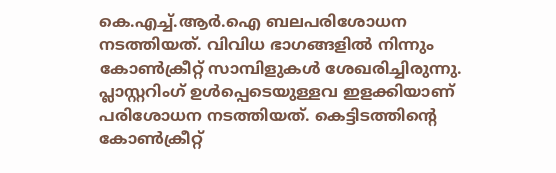കെ.എച്ച്.ആര്‍.ഐ ബലപരിശോധന നടത്തിയത്. വിവിധ ഭാഗങ്ങളില്‍ നിന്നും കോണ്‍ക്രീറ്റ് സാമ്പിളുകള്‍ ശേഖരിച്ചിരുന്നു. പ്ലാസ്റ്ററിംഗ് ഉള്‍പ്പെടെയുള്ളവ ഇളക്കിയാണ് പരിശോധന നടത്തിയത്. കെട്ടിടത്തിന്റെ കോണ്‍ക്രീറ്റ്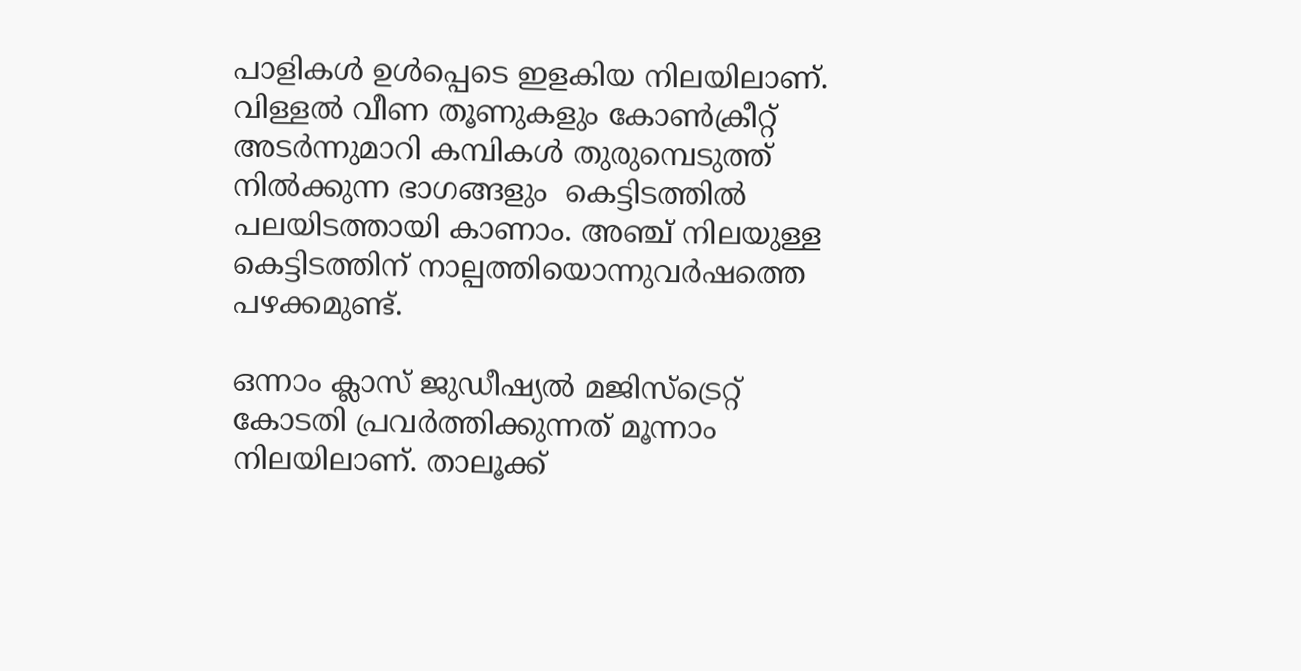പാളികള്‍ ഉള്‍പ്പെടെ ഇളകിയ നിലയിലാണ്. വിള്ളല്‍ വീണ തൂണുകളും കോണ്‍ക്രീറ്റ് അടര്‍ന്നുമാറി കമ്പികള്‍ തുരുമ്പെടുത്ത് നില്‍ക്കുന്ന ഭാഗങ്ങളും  കെട്ടിടത്തില്‍ പലയിടത്തായി കാണാം. അഞ്ച് നിലയുള്ള കെട്ടിടത്തിന് നാല്പത്തിയൊന്നുവര്‍ഷത്തെ പഴക്കമുണ്ട്.

ഒന്നാം ക്ലാസ് ജുഡീഷ്യല്‍ മജിസ്ട്രെറ്റ് കോടതി പ്രവര്‍ത്തിക്കുന്നത് മൂന്നാം നിലയിലാണ്. താലൂക്ക്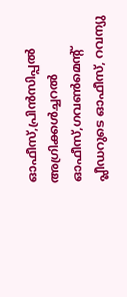ഓഫീസ്,പ്രിന്‍സിപ്പല്‍ അഗ്രിക്കള്‍ച്ചറല്‍ ഓഫീസ്,ഗവണ്‍മെന്‍റ് പ്ലീഡറുടെ ഓഫീസ്, റവന്യു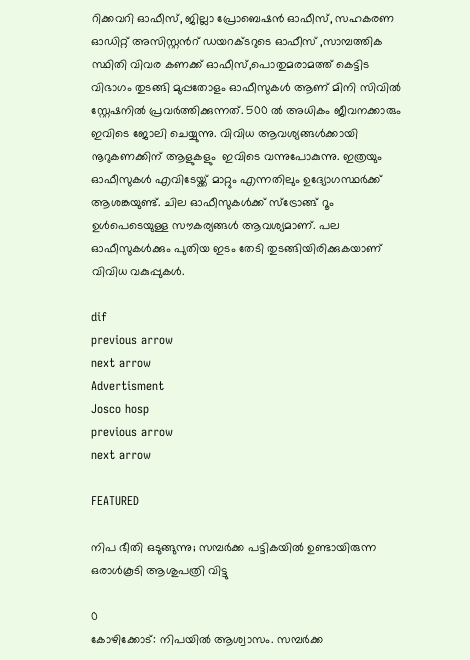റിക്കവറി ഓഫീസ്, ജില്ലാ പ്രോബെഷന്‍ ഓഫീസ്, സഹകരണ ഓഡിറ്റ് അസിസ്റ്റന്‍റ് ഡയറക്ടറുടെ ഓഫീസ് ,സാമ്പത്തിക സ്ഥിതി വിവര കണക്ക് ഓഫീസ്,പൊതുമരാമത്ത് കെട്ടിട വിഭാഗം തുടങ്ങി മുപ്പതോളം ഓഫീസുകള്‍ ആണ് മിനി സിവില്‍ സ്റ്റേഷനില്‍ പ്രവര്‍ത്തിക്കുന്നത്. 500 ല്‍ അധികം ജീവനക്കാരും ഇവിടെ ജോലി ചെയ്യുന്നു. വിവിധ ആവശ്യങ്ങള്‍ക്കായി നൂറുകണക്കിന് ആളുകളും  ഇവിടെ വന്നുപോകുന്നു. ഇത്രയും ഓഫീസുകള്‍ എവിടേയ്ക്ക് മാറ്റും എന്നതിലും ഉദ്യോഗസ്ഥര്‍ക്ക് ആശങ്കയുണ്ട്. ചില ഓഫീസുകള്‍ക്ക് സ്ട്രോങ്ങ്‌ റൂം ഉള്‍പെടെയുള്ള സൗകര്യങ്ങള്‍ ആവശ്യമാണ്. പല ഓഫീസുകള്‍ക്കും പുതിയ ഇടം തേടി തുടങ്ങിയിരിക്കുകയാണ് വിവിധ വകുപ്പുകള്‍.

dif
previous arrow
next arrow
Advertisment
Josco hosp
previous arrow
next arrow

FEATURED

നിപ ഭീതി ഒടുങ്ങുന്നു; സമ്പർക്ക പട്ടികയിൽ ഉണ്ടായിരുന്ന ഒരാൾകൂടി ആശുപത്രി വിട്ടു

0
കോഴിക്കോട്: നിപയില്‍ ആശ്വാസം. സമ്പര്‍ക്ക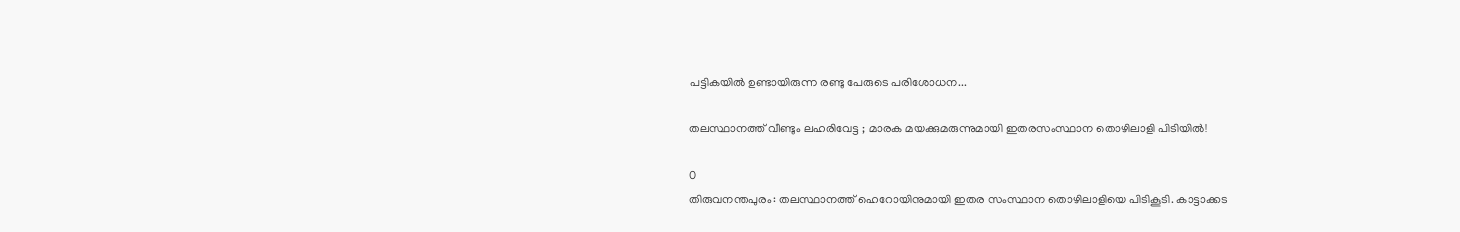പട്ടികയില്‍ ഉണ്ടായിരുന്ന രണ്ടു പേരുടെ പരിശോധന...

തലസ്ഥാനത്ത് വീണ്ടും ലഹരിവേട്ട ; മാരക മയക്കുമരുന്നുമായി ഇതരസംസ്ഥാന തൊഴിലാളി പിടിയിൽ!

0
തിരുവനന്തപുരം: തലസ്ഥാനത്ത് ഹെറോയിനുമായി ഇതര സംസ്ഥാന തൊഴിലാളിയെ പിടികൂടി. കാട്ടാക്കട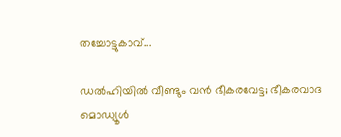തച്ചോട്ടുകാവ്...

ഡൽഹിയിൽ വീണ്ടും വൻ ഭീകരവേട്ട; ഭീകരവാദ മൊഡ്യൂൾ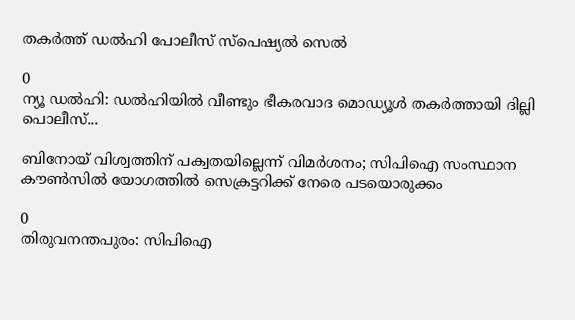തകർത്ത് ഡൽഹി പോലീസ് സ്പെഷ്യൽ സെൽ

0
ന്യൂ ഡൽഹി: ഡൽഹിയിൽ വീണ്ടും ഭീകരവാദ മൊഡ്യൂൾ തകർത്തായി ദില്ലി പൊലീസ്...

ബിനോയ് വിശ്വത്തിന് പക്വതയില്ലെന്ന് വിമർശനം; സിപിഐ സംസ്ഥാന കൗൺസിൽ യോഗത്തിൽ സെക്രട്ടറിക്ക് നേരെ പടയൊരുക്കം

0
തിരുവനന്തപുരം: സിപിഐ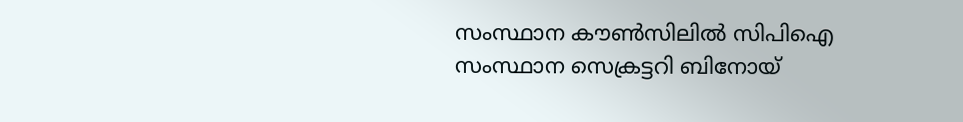സംസ്ഥാന കൗൺസിലിൽ സിപിഐ സംസ്ഥാന സെക്രട്ടറി ബിനോയ്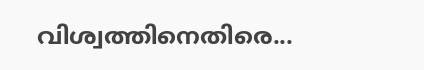വിശ്വത്തിനെതിരെ...